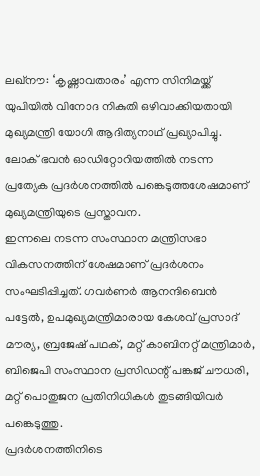ലഖ്നൗ: ‘കൃഷ്ണാവതാരം’ എന്ന സിനിമയ്ക്ക് യുപിയിൽ വിനോദ നികുതി ഒഴിവാക്കിയതായി മുഖ്യമന്ത്രി യോഗി ആദിത്യനാഥ് പ്രഖ്യാപിച്ചു. ലോക് ഭവൻ ഓഡിറ്റോറിയത്തിൽ നടന്ന പ്രത്യേക പ്രദർശനത്തിൽ പങ്കെടുത്തശേഷമാണ് മുഖ്യമന്ത്രിയുടെ പ്രസ്താവന.
ഇന്നലെ നടന്ന സംസ്ഥാന മന്ത്രിസഭാ വികസനത്തിന് ശേഷമാണ് പ്രദർശനം സംഘടിപ്പിച്ചത്. ഗവർണർ ആനന്ദിബെൻ പട്ടേൽ, ഉപമുഖ്യമന്ത്രിമാരായ കേശവ് പ്രസാദ് മൗര്യ, ബ്രജേഷ് പഥക്, മറ്റ് കാബിനറ്റ് മന്ത്രിമാർ, ബിജെപി സംസ്ഥാന പ്രസിഡന്റ് പങ്കജ് ചൗധരി, മറ്റ് പൊതുജന പ്രതിനിധികൾ തുടങ്ങിയിവർ പങ്കെടുത്തു.
പ്രദർശനത്തിനിടെ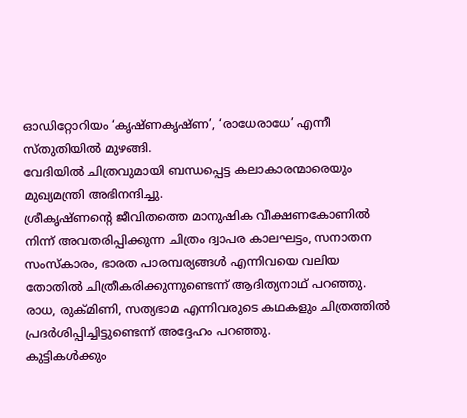ഓഡിറ്റോറിയം ‘കൃഷ്ണകൃഷ്ണ’, ‘രാധേരാധേ’ എന്നീ സ്തുതിയിൽ മുഴങ്ങി.
വേദിയിൽ ചിത്രവുമായി ബന്ധപ്പെട്ട കലാകാരന്മാരെയും മുഖ്യമന്ത്രി അഭിനന്ദിച്ചു.
ശ്രീകൃഷ്ണന്റെ ജീവിതത്തെ മാനുഷിക വീക്ഷണകോണിൽ നിന്ന് അവതരിപ്പിക്കുന്ന ചിത്രം ദ്വാപര കാലഘട്ടം, സനാതന സംസ്കാരം, ഭാരത പാരമ്പര്യങ്ങൾ എന്നിവയെ വലിയ തോതിൽ ചിത്രീകരിക്കുന്നുണ്ടെന്ന് ആദിത്യനാഥ് പറഞ്ഞു.
രാധ, രുക്മിണി, സത്യഭാമ എന്നിവരുടെ കഥകളും ചിത്രത്തിൽ പ്രദർശിപ്പിച്ചിട്ടുണ്ടെന്ന് അദ്ദേഹം പറഞ്ഞു.
കുട്ടികൾക്കും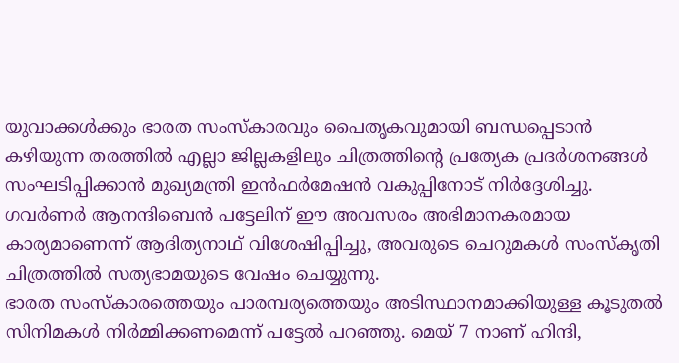യുവാക്കൾക്കും ഭാരത സംസ്കാരവും പൈതൃകവുമായി ബന്ധപ്പെടാൻ കഴിയുന്ന തരത്തിൽ എല്ലാ ജില്ലകളിലും ചിത്രത്തിന്റെ പ്രത്യേക പ്രദർശനങ്ങൾ സംഘടിപ്പിക്കാൻ മുഖ്യമന്ത്രി ഇൻഫർമേഷൻ വകുപ്പിനോട് നിർദ്ദേശിച്ചു.
ഗവർണർ ആനന്ദിബെൻ പട്ടേലിന് ഈ അവസരം അഭിമാനകരമായ കാര്യമാണെന്ന് ആദിത്യനാഥ് വിശേഷിപ്പിച്ചു, അവരുടെ ചെറുമകൾ സംസ്കൃതി ചിത്രത്തിൽ സത്യഭാമയുടെ വേഷം ചെയ്യുന്നു.
ഭാരത സംസ്കാരത്തെയും പാരമ്പര്യത്തെയും അടിസ്ഥാനമാക്കിയുള്ള കൂടുതൽ സിനിമകൾ നിർമ്മിക്കണമെന്ന് പട്ടേൽ പറഞ്ഞു. മെയ് 7 നാണ് ഹിന്ദി,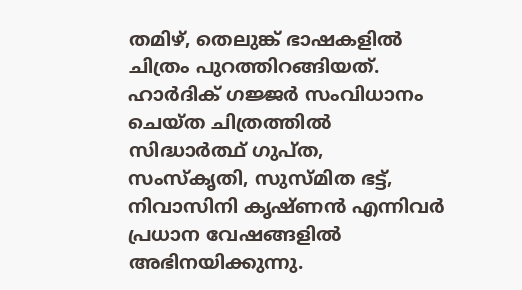തമിഴ്, തെലുങ്ക് ഭാഷകളിൽ ചിത്രം പുറത്തിറങ്ങിയത്. ഹാർദിക് ഗജ്ജർ സംവിധാനം ചെയ്ത ചിത്രത്തിൽ സിദ്ധാർത്ഥ് ഗുപ്ത, സംസ്കൃതി, സുസ്മിത ഭട്ട്, നിവാസിനി കൃഷ്ണൻ എന്നിവർ പ്രധാന വേഷങ്ങളിൽ അഭിനയിക്കുന്നു.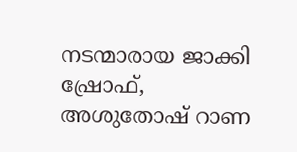നടന്മാരായ ജാക്കി ഷ്രോഫ്, അശുതോഷ് റാണ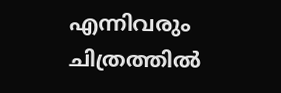എന്നിവരും ചിത്രത്തിൽ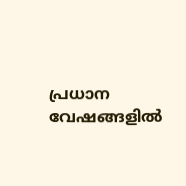പ്രധാന വേഷങ്ങളിൽ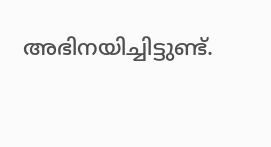അഭിനയിച്ചിട്ടുണ്ട്.